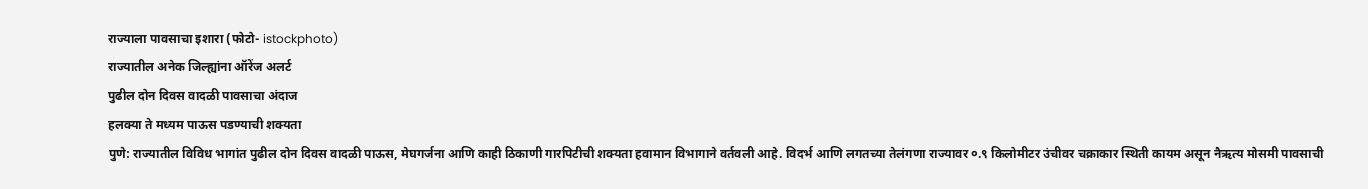राज्याला पावसाचा इशारा (फोटो- istockphoto)
राज्यातील अनेक जिल्ह्यांना ऑरेंज अलर्ट
पुढील दोन दिवस वादळी पावसाचा अंदाज
हलक्या ते मध्यम पाऊस पडण्याची शक्यता
पुणे: राज्यातील विविध भागांत पुढील दोन दिवस वादळी पाऊस, मेघगर्जना आणि काही ठिकाणी गारपिटीची शक्यता हवामान विभागाने वर्तवली आहे. विदर्भ आणि लगतच्या तेलंगणा राज्यावर ०.९ किलोमीटर उंचीवर चक्राकार स्थिती कायम असून नैऋत्य मोसमी पावसाची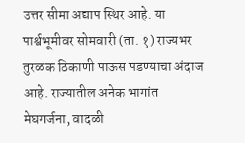उत्तर सीमा अद्याप स्थिर आहे. या पार्श्वभूमीवर सोमवारी (ता. १) राज्यभर तुरळक ठिकाणी पाऊस पडण्याचा अंदाज आहे. राज्यातील अनेक भागांत मेघगर्जना, वादळी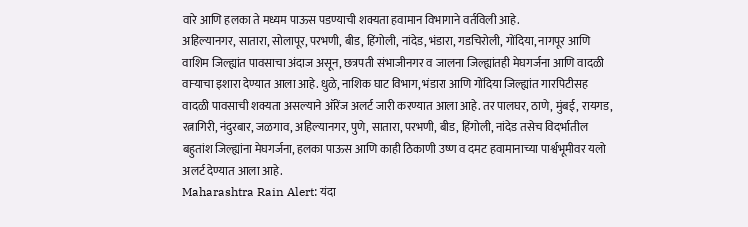वारे आणि हलका ते मध्यम पाऊस पडण्याची शक्यता हवामान विभागाने वर्तविली आहे.
अहिल्यानगर, सातारा, सोलापूर, परभणी, बीड, हिंगोली, नांदेड, भंडारा, गडचिरोली, गोंदिया, नागपूर आणि वाशिम जिल्ह्यांत पावसाचा अंदाज असून, छत्रपती संभाजीनगर व जालना जिल्ह्यांतही मेघगर्जना आणि वादळी वाऱ्याचा इशारा देण्यात आला आहे. धुळे, नाशिक घाट विभाग, भंडारा आणि गोंदिया जिल्ह्यांत गारपिटीसह वादळी पावसाची शक्यता असल्याने ऑरेंज अलर्ट जारी करण्यात आला आहे. तर पालघर, ठाणे, मुंबई, रायगड, रत्नागिरी, नंदुरबार, जळगाव, अहिल्यानगर, पुणे, सातारा, परभणी, बीड, हिंगोली, नांदेड तसेच विदर्भातील बहुतांश जिल्ह्यांना मेघगर्जना, हलका पाऊस आणि काही ठिकाणी उष्ण व दमट हवामानाच्या पार्श्वभूमीवर यलो अलर्ट देण्यात आला आहे.
Maharashtra Rain Alert: यंदा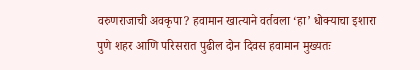वरुणराजाची अवकृपा? हवामान खात्याने वर्तवला ‘हा’ धोक्याचा इशारा
पुणे शहर आणि परिसरात पुढील दोन दिवस हवामान मुख्यतः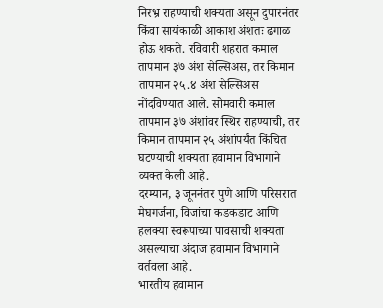निरभ्र राहण्याची शक्यता असून दुपारनंतर किंवा सायंकाळी आकाश अंशतः ढगाळ होऊ शकते. रविवारी शहरात कमाल तापमान ३७ अंश सेल्सिअस, तर किमान तापमान २५.४ अंश सेल्सिअस नोंदविण्यात आले. सोमवारी कमाल तापमान ३७ अंशांवर स्थिर राहण्याची, तर किमान तापमान २५ अंशांपर्यंत किंचित घटण्याची शक्यता हवामान विभागाने व्यक्त केली आहे.
दरम्यान, ३ जूननंतर पुणे आणि परिसरात मेघगर्जना, विजांचा कडकडाट आणि हलक्या स्वरूपाच्या पावसाची शक्यता असल्याचा अंदाज हवामान विभागाने वर्तवला आहे.
भारतीय हवामान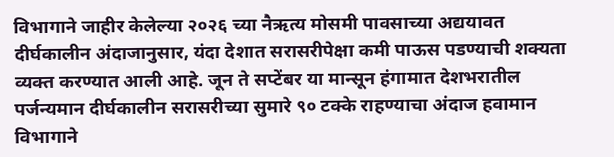विभागाने जाहीर केलेल्या २०२६ च्या नैऋत्य मोसमी पावसाच्या अद्ययावत दीर्घकालीन अंदाजानुसार, यंदा देशात सरासरीपेक्षा कमी पाऊस पडण्याची शक्यता व्यक्त करण्यात आली आहे. जून ते सप्टेंबर या मान्सून हंगामात देशभरातील पर्जन्यमान दीर्घकालीन सरासरीच्या सुमारे ९० टक्के राहण्याचा अंदाज हवामान विभागाने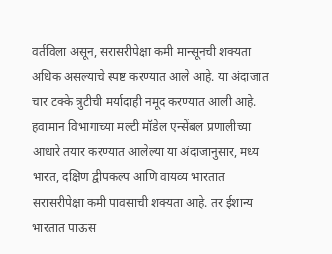वर्तविला असून, सरासरीपेक्षा कमी मान्सूनची शक्यता अधिक असल्याचे स्पष्ट करण्यात आले आहे. या अंदाजात चार टक्के त्रुटीची मर्यादाही नमूद करण्यात आली आहे.
हवामान विभागाच्या मल्टी मॉडेल एन्सेंबल प्रणालीच्या आधारे तयार करण्यात आलेल्या या अंदाजानुसार, मध्य भारत, दक्षिण द्वीपकल्प आणि वायव्य भारतात सरासरीपेक्षा कमी पावसाची शक्यता आहे. तर ईशान्य भारतात पाऊस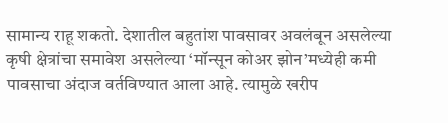सामान्य राहू शकतो. देशातील बहुतांश पावसावर अवलंबून असलेल्या कृषी क्षेत्रांचा समावेश असलेल्या ‘मॉन्सून कोअर झोन’मध्येही कमी पावसाचा अंदाज वर्तविण्यात आला आहे. त्यामुळे खरीप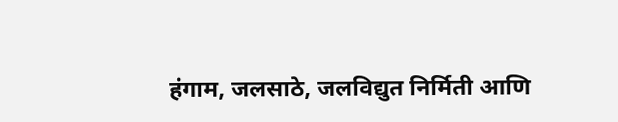हंगाम, जलसाठे, जलविद्युत निर्मिती आणि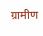ग्रामीण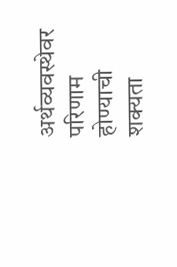अर्थव्यवस्थेवर परिणाम होण्याची शक्यता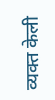व्यक्त केली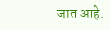जात आहे.